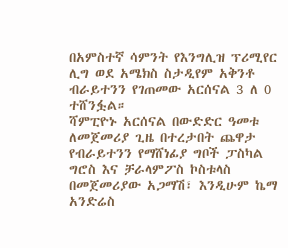በአምስተኛ ሳምንት የእንግሊዝ ፕሪሚየር ሊግ ወደ አሜክስ ስታዲየም አቅንቶ ብራይተንን የገጠመው አርሰናል 3 ለ 0 ተሸንፏል።
ሻምፒዮኑ አርሰናል በውድድር ዓመቱ ለመጀመሪያ ጊዜ በተረታበት ጨዋታ የብራይተንን የማሸነፊያ ግቦች ፓስካል ግሮስ እና ቻራላምፖስ ኮስቱላስ በመጀመሪያው አጋማሽ፣ እንዲሁም ኬማ አንድሬስ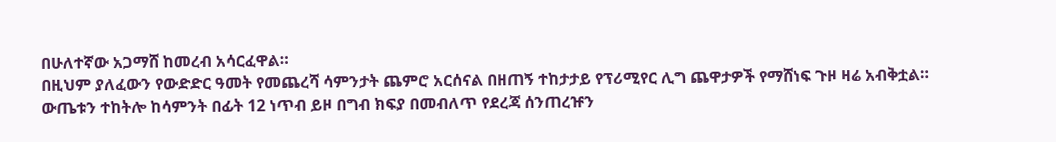በሁለተኛው አጋማሸ ከመረብ አሳርፈዋል።
በዚህም ያለፈውን የውድድር ዓመት የመጨረሻ ሳምንታት ጨምሮ አርሰናል በዘጠኝ ተከታታይ የፕሪሚየር ሊግ ጨዋታዎች የማሸነፍ ጉዞ ዛሬ አብቅቷል።
ውጤቱን ተከትሎ ከሳምንት በፊት 12 ነጥብ ይዞ በግብ ክፍያ በመብለጥ የደረጃ ሰንጠረዡን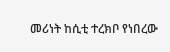መሪነት ከሲቲ ተረክቦ የነበረው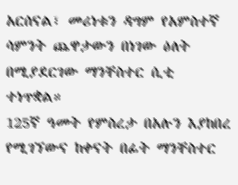አርሰናል፣ መሪነቱን ዳግም የአምስተኛ ሳምንት ጨዋታውን በነገው ዕለት በሚያደርገው ማንቸስተር ሲቲ ተነጥቋል።
125ኛ ዓመት የምስረታ በአሉን እያከበረ የሚገኘውና ከቀናት በፊት ማንቸስተር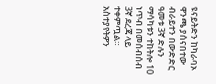ዩናይትድን ከካራባኦ ዋንጫ ያሰናበተው ብራይተን በውድድር ዓመቱ 3ኛ ድሉን ማሳካቱን ተከትሎ 10 ነጥብ በመሰብሰብ 3ኛ ደረጃ ላይ ተቀምጧል።
አስተያየትዎን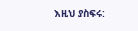እዚህ ያስፍሩ: